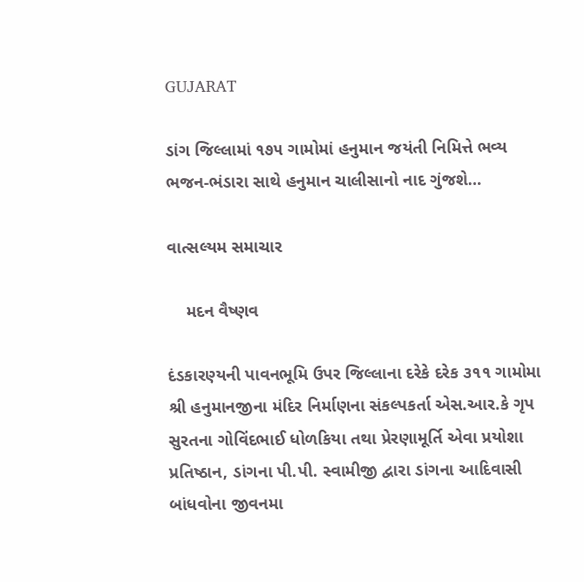GUJARAT

ડાંગ જિલ્લામાં ૧૭૫ ગામોમાં હનુમાન જયંતી નિમિત્તે ભવ્ય ભજન-ભંડારા સાથે હનુમાન ચાલીસાનો નાદ ગુંજશે…

વાત્સલ્યમ સમાચાર

    મદન વૈષ્ણવ

દંડકારણ્યની પાવનભૂમિ ઉપર જિલ્લાના દરેકે દરેક ૩૧૧ ગામોમા શ્રી હનુમાનજીના મંદિર નિર્માણના સંકલ્પકર્તા એસ.આર.કે ગૃપ સુરતના ગોવિંદભાઈ ધોળકિયા તથા પ્રેરણામૂર્તિ એવા પ્રયોશા પ્રતિષ્ઠાન, ડાંગના પી.પી. સ્વામીજી દ્વારા ડાંગના આદિવાસી બાંધવોના જીવનમા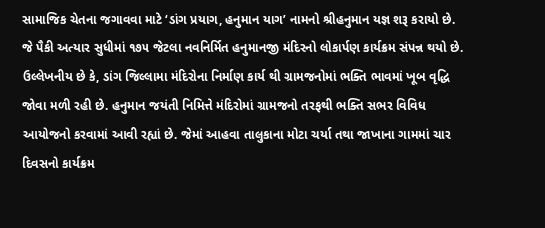સામાજિક ચેતના જગાવવા માટે ‘ડાંગ પ્રયાગ, હનુમાન યાગ’ નામનો શ્રીહનુમાન યજ્ઞ શરૂ કરાયો છે. જે પૈકી અત્યાર સુધીમાં ૧૭૫ જેટલા નવનિર્મિત હનુમાનજી મંદિરનો લોકાર્પણ કાર્યક્રમ સંપન્ન થયો છે. ઉલ્લેખનીય છે કે, ડાંગ જિલ્લામા મંદિરોના નિર્માણ કાર્ય થી ગ્રામજનોમાં ભક્તિ ભાવમાં ખૂબ વૃદ્ધિ જોવા મળી રહી છે. હનુમાન જયંતી નિમિત્તે મંદિરોમાં ગ્રામજનો તરફથી ભક્તિ સભર વિવિધ આયોજનો કરવામાં આવી રહ્યાં છે. જેમાં આહવા તાલુકાના મોટા ચર્યા તથા જાખાના ગામમાં ચાર દિવસનો કાર્યક્રમ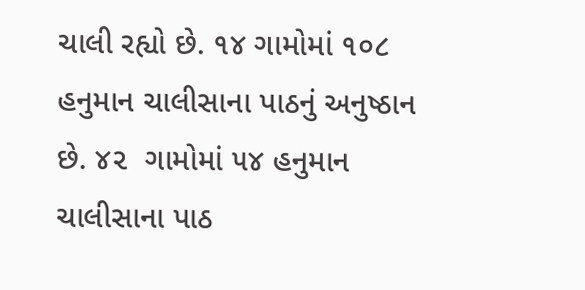ચાલી રહ્યો છે. ૧૪ ગામોમાં ૧૦૮ હનુમાન ચાલીસાના પાઠનું અનુષ્ઠાન છે. ૪૨  ગામોમાં ૫૪ હનુમાન ચાલીસાના પાઠ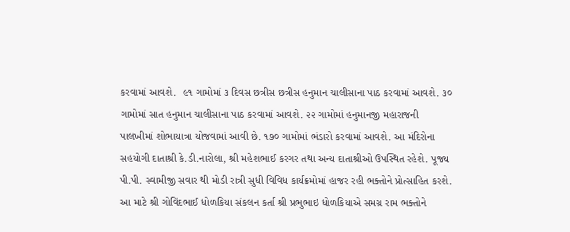કરવામાં આવશે.  ૯૧ ગામોમાં ૩ દિવસ છત્રીસ છત્રીસ હનુમાન ચાલીસાના પાઠ કરવામાં આવશે. ૩૦ ગામોમાં સાત હનુમાન ચાલીસાના પાઠ કરવામાં આવશે. ૨૨ ગામોમાં હનુમાનજી મહારાજની પાલખીમાં શોભાયાત્રા યોજવામાં આવી છે. ૧૭૦ ગામોમાં ભંડારો કરવામાં આવશે. આ મંદિરોના સહયોગી દાતાશ્રી કે.ડી.નારોલા, શ્રી મહેશભાઈ કરગર તથા અન્ય દાતાશ્રીઓ ઉપસ્થિત રહેશે. પૂજ્ય પી.પી. સ્વામીજી સવાર થી મોડી રાત્રી સુધી વિવિધ કાર્યક્રમોમાં હાજર રહી ભક્તોને પ્રોત્સાહિત કરશે. આ માટે શ્રી ગોવિંદભાઈ ધોળકિયા સંકલન કર્તા શ્રી પ્રભુભાઇ ધોળકિયાએ સમગ્ર રામ ભક્તોને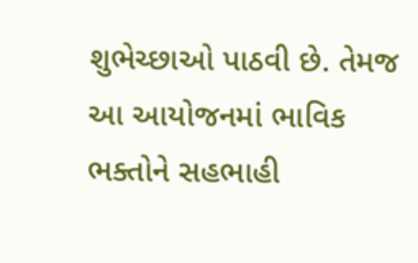શુભેચ્છાઓ પાઠવી છે. તેમજ આ આયોજનમાં ભાવિક ભક્તોને સહભાહી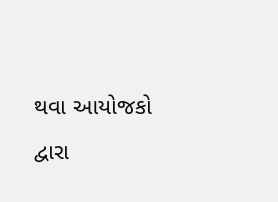થવા આયોજકો દ્વારા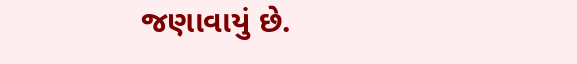જણાવાયું છે.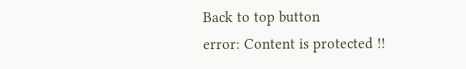Back to top button
error: Content is protected !!